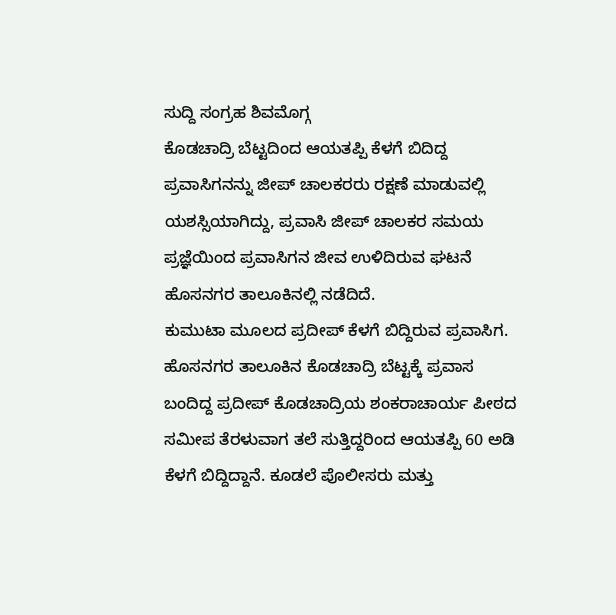ಸುದ್ದಿ ಸಂಗ್ರಹ ಶಿವಮೊಗ್ಗ
ಕೊಡಚಾದ್ರಿ ಬೆಟ್ಟದಿಂದ ಆಯತಪ್ಪಿ ಕೆಳಗೆ ಬಿದಿದ್ದ ಪ್ರವಾಸಿಗನನ್ನು ಜೀಪ್ ಚಾಲಕರರು ರಕ್ಷಣೆ ಮಾಡುವಲ್ಲಿ ಯಶಸ್ಸಿಯಾಗಿದ್ದು, ಪ್ರವಾಸಿ ಜೀಪ್ ಚಾಲಕರ ಸಮಯ ಪ್ರಜ್ಞೆಯಿಂದ ಪ್ರವಾಸಿಗನ ಜೀವ ಉಳಿದಿರುವ ಘಟನೆ ಹೊಸನಗರ ತಾಲೂಕಿನಲ್ಲಿ ನಡೆದಿದೆ.
ಕುಮುಟಾ ಮೂಲದ ಪ್ರದೀಪ್ ಕೆಳಗೆ ಬಿದ್ದಿರುವ ಪ್ರವಾಸಿಗ. ಹೊಸನಗರ ತಾಲೂಕಿನ ಕೊಡಚಾದ್ರಿ ಬೆಟ್ಟಕ್ಕೆ ಪ್ರವಾಸ ಬಂದಿದ್ದ ಪ್ರದೀಪ್ ಕೊಡಚಾದ್ರಿಯ ಶಂಕರಾಚಾರ್ಯ ಪೀಠದ ಸಮೀಪ ತೆರಳುವಾಗ ತಲೆ ಸುತ್ತಿದ್ದರಿಂದ ಆಯತಪ್ಪಿ 60 ಅಡಿ ಕೆಳಗೆ ಬಿದ್ದಿದ್ದಾನೆ. ಕೂಡಲೆ ಪೊಲೀಸರು ಮತ್ತು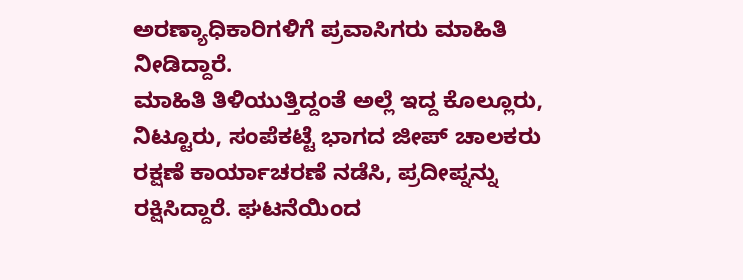ಅರಣ್ಯಾಧಿಕಾರಿಗಳಿಗೆ ಪ್ರವಾಸಿಗರು ಮಾಹಿತಿ ನೀಡಿದ್ದಾರೆ.
ಮಾಹಿತಿ ತಿಳಿಯುತ್ತಿದ್ದಂತೆ ಅಲ್ಲೆ ಇದ್ದ ಕೊಲ್ಲೂರು, ನಿಟ್ಟೂರು, ಸಂಪೆಕಟ್ಟೆ ಭಾಗದ ಜೀಪ್ ಚಾಲಕರು ರಕ್ಷಣೆ ಕಾರ್ಯಾಚರಣೆ ನಡೆಸಿ, ಪ್ರದೀಪ್ನನ್ನು ರಕ್ಷಿಸಿದ್ದಾರೆ. ಘಟನೆಯಿಂದ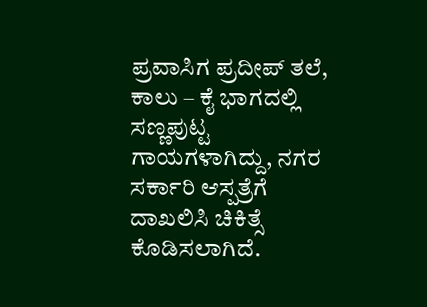ಪ್ರವಾಸಿಗ ಪ್ರದೀಪ್ ತಲೆ, ಕಾಲು – ಕೈ ಭಾಗದಲ್ಲಿ ಸಣ್ಣಪುಟ್ಟ ಗಾಯಗಳಾಗಿದ್ದು, ನಗರ ಸರ್ಕಾರಿ ಆಸ್ಪತ್ರೆಗೆ ದಾಖಲಿಸಿ ಚಿಕಿತ್ಸೆ ಕೊಡಿಸಲಾಗಿದೆ.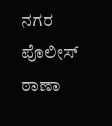ನಗರ ಪೊಲೀಸ್ ಠಾಣಾ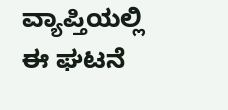ವ್ಯಾಪ್ತಿಯಲ್ಲಿ ಈ ಘಟನೆ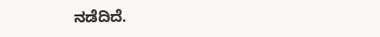ನಡೆದಿದೆ.